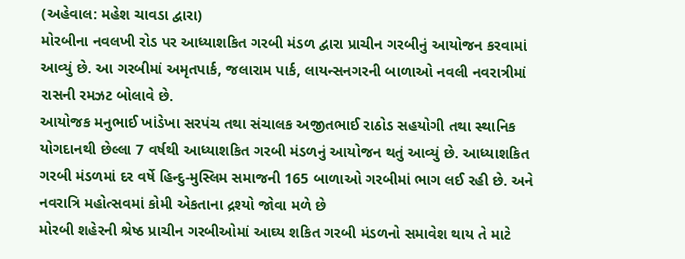(અહેવાલ: મહેશ ચાવડા દ્વારા)
મોરબીના નવલખી રોડ પર આધ્યાશકિત ગરબી મંડળ દ્વારા પ્રાચીન ગરબીનું આયોજન કરવામાં આવ્યું છે. આ ગરબીમાં અમૃતપાર્ક, જલારામ પાર્ક, લાયન્સનગરની બાળાઓ નવલી નવરાત્રીમાં રાસની રમઝટ બોલાવે છે.
આયોજક મનુભાઈ ખાંડેખા સરપંચ તથા સંચાલક અજીતભાઈ રાઠોડ સહયોગી તથા સ્થાનિક યોગદાનથી છેલ્લા 7 વર્ષથી આધ્યાશકિત ગરબી મંડળનું આયોજન થતું આવ્યું છે. આધ્યાશકિત ગરબી મંડળમાં દર વર્ષે હિન્દુ-મુસ્લિમ સમાજની 165 બાળાઓ ગરબીમાં ભાગ લઈ રહી છે. અને નવરાત્રિ મહોત્સવમાં કોમી એકતાના દ્રશ્યો જોવા મળે છે
મોરબી શહેરની શ્રેષ્ઠ પ્રાચીન ગરબીઓમાં આઘ્ય શકિત ગરબી મંડળનો સમાવેશ થાય તે માટે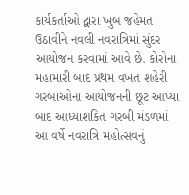કાર્યકર્તાઓ દ્વારા ખુબ જહેમત ઉઠાવીને નવલી નવરાત્રિમાં સુંદર આયોજન કરવામાં આવે છે. કોરોના મહામારી બાદ પ્રથમ વખત શહેરી ગરબાઓના આયોજનની છૂટ આપ્યા બાદ આધ્યાશકિત ગરબી મંડળમાં આ વર્ષે નવરાત્રિ મહોત્સવનું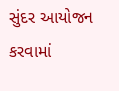સુંદર આયોજન કરવામાં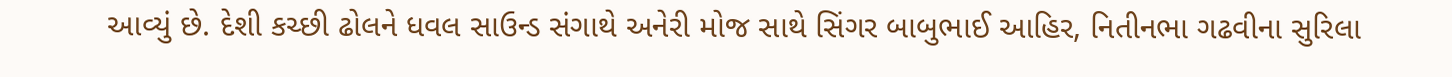આવ્યું છે. દેશી કચ્છી ઢોલને ધવલ સાઉન્ડ સંગાથે અનેરી મોજ સાથે સિંગર બાબુભાઈ આહિર, નિતીનભા ગઢવીના સુરિલા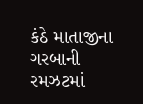કંઠે માતાજીના ગરબાની રમઝટમાં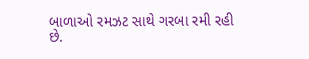બાળાઓ રમઝટ સાથે ગરબા રમી રહી છે.